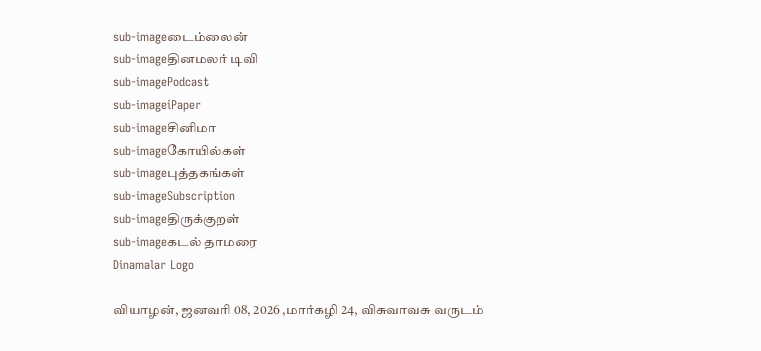sub-imageடைம்லைன்
sub-imageதினமலர் டிவி
sub-imagePodcast
sub-imageiPaper
sub-imageசினிமா
sub-imageகோயில்கள்
sub-imageபுத்தகங்கள்
sub-imageSubscription
sub-imageதிருக்குறள்
sub-imageகடல் தாமரை
Dinamalar Logo

வியாழன், ஜனவரி 08, 2026 ,மார்கழி 24, விசுவாவசு வருடம்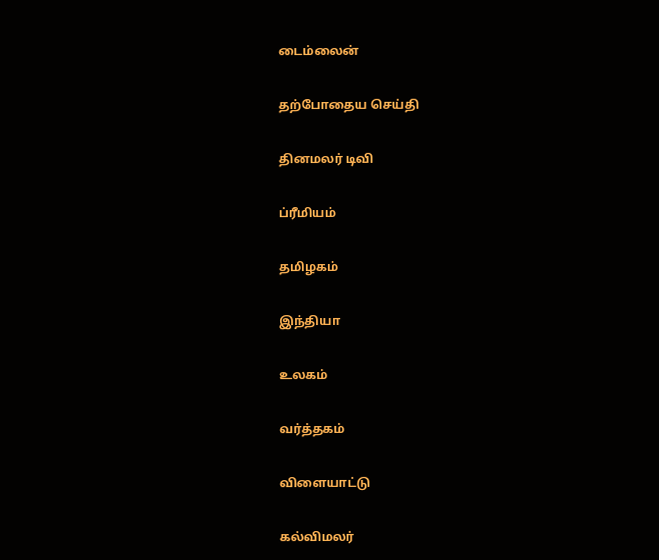டைம்லைன்


தற்போதைய செய்தி


தினமலர் டிவி


ப்ரீமியம்


தமிழகம்


இந்தியா


உலகம்


வர்த்தகம்


விளையாட்டு


கல்விமலர்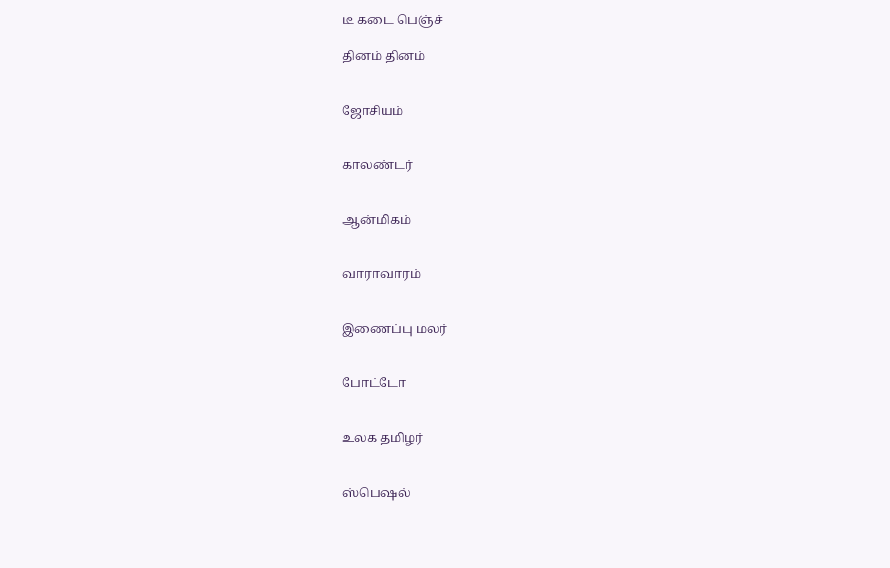டீ கடை பெஞ்ச்

தினம் தினம்


ஜோசியம்


காலண்டர்


ஆன்மிகம்


வாராவாரம்


இணைப்பு மலர்


போட்டோ


உலக தமிழர்


ஸ்பெஷல்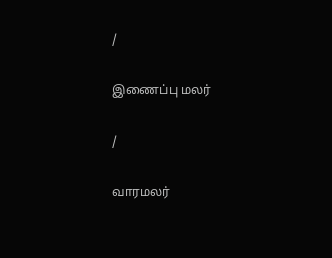/

இணைப்பு மலர்

/

வாரமலர்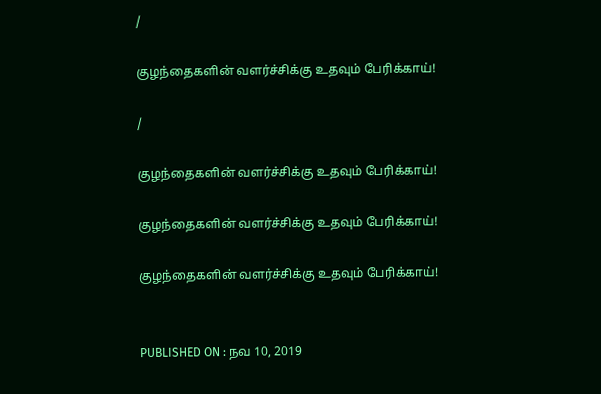/

குழந்தைகளின் வளர்ச்சிக்கு உதவும் பேரிக்காய்!

/

குழந்தைகளின் வளர்ச்சிக்கு உதவும் பேரிக்காய்!

குழந்தைகளின் வளர்ச்சிக்கு உதவும் பேரிக்காய்!

குழந்தைகளின் வளர்ச்சிக்கு உதவும் பேரிக்காய்!


PUBLISHED ON : நவ 10, 2019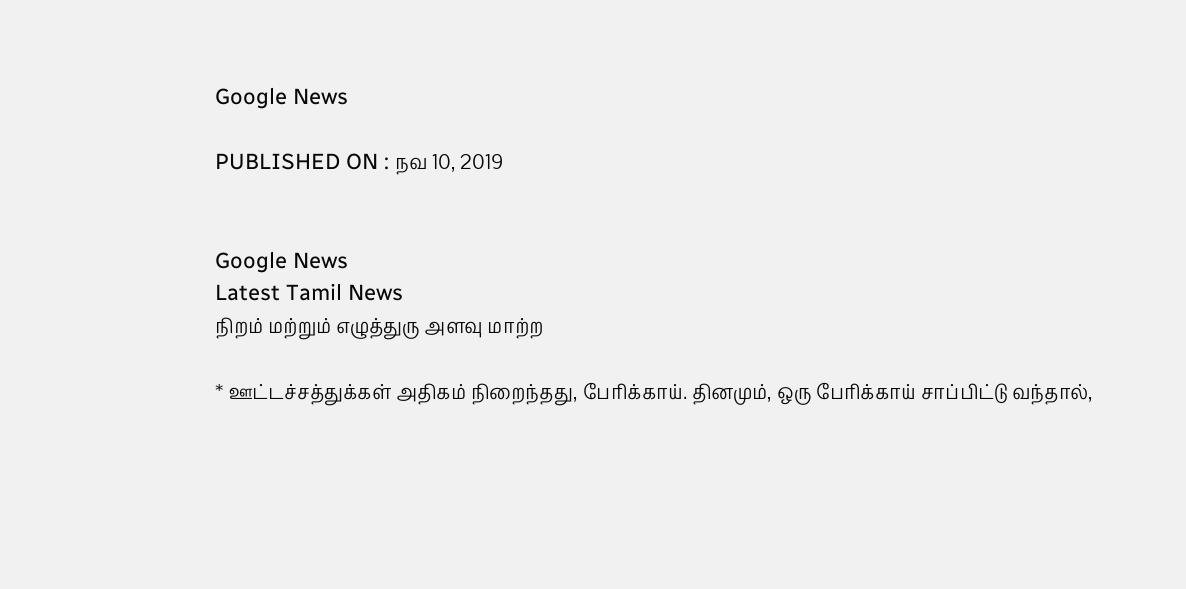Google News

PUBLISHED ON : நவ 10, 2019


Google News
Latest Tamil News
நிறம் மற்றும் எழுத்துரு அளவு மாற்ற

* ஊட்டச்சத்துக்கள் அதிகம் நிறைந்தது, பேரிக்காய். தினமும், ஒரு பேரிக்காய் சாப்பிட்டு வந்தால்,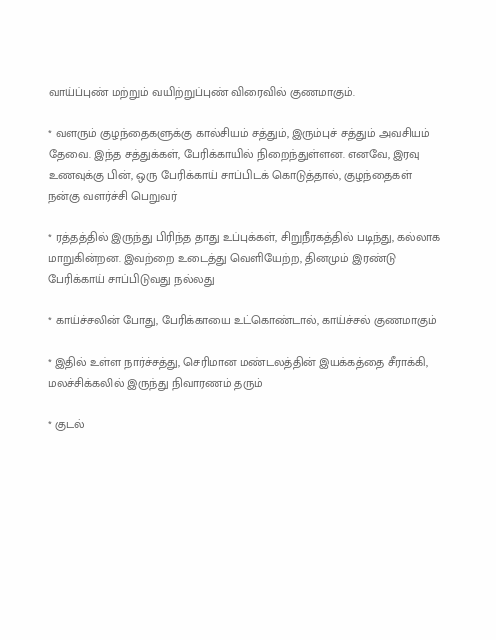வாய்ப்புண் மற்றும் வயிற்றுப்புண் விரைவில் குணமாகும்.

* வளரும் குழந்தைகளுக்கு கால்சியம் சத்தும், இரும்புச் சத்தும் அவசியம் தேவை. இந்த சத்துக்கள், பேரிக்காயில் நிறைந்துள்ளன. எனவே, இரவு உணவுக்கு பின், ஒரு பேரிக்காய் சாப்பிடக் கொடுத்தால், குழந்தைகள் நன்கு வளர்ச்சி பெறுவர்

* ரத்தத்தில் இருந்து பிரிந்த தாது உப்புக்கள், சிறுநீரகத்தில் படிந்து, கல்லாக மாறுகின்றன. இவற்றை உடைத்து வெளியேற்ற, தினமும் இரண்டு பேரிக்காய் சாப்பிடுவது நல்லது

* காய்ச்சலின் போது, பேரிக்காயை உட்கொண்டால், காய்ச்சல் குணமாகும்

* இதில் உள்ள நார்ச்சத்து, செரிமான மண்டலத்தின் இயக்கத்தை சீராக்கி, மலச்சிக்கலில் இருந்து நிவாரணம் தரும்

* குடல்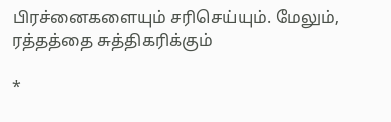பிரச்னைகளையும் சரிசெய்யும். மேலும், ரத்தத்தை சுத்திகரிக்கும்

*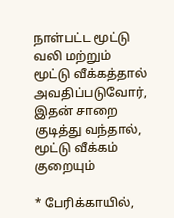நாள்பட்ட மூட்டு வலி மற்றும் மூட்டு வீக்கத்தால் அவதிப்படுவோர், இதன் சாறை குடித்து வந்தால், மூட்டு வீக்கம் குறையும்

* பேரிக்காயில்,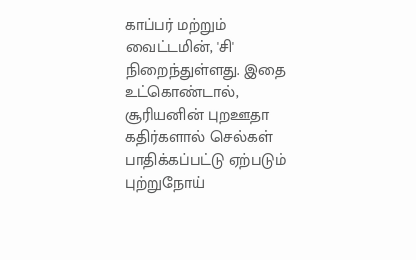காப்பர் மற்றும் வைட்டமின், 'சி' நிறைந்துள்ளது. இதை உட்கொண்டால், சூரியனின் புறஊதா கதிர்களால் செல்கள் பாதிக்கப்பட்டு ஏற்படும் புற்றுநோய்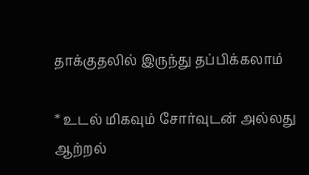தாக்குதலில் இருந்து தப்பிக்கலாம்

* உடல் மிகவும் சோர்வுடன் அல்லது ஆற்றல்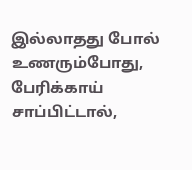இல்லாதது போல் உணரும்போது, பேரிக்காய் சாப்பிட்டால்,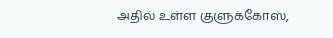அதில் உள்ள குளுக்கோஸ்,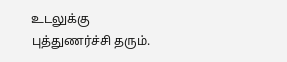உடலுக்கு புத்துணர்ச்சி தரும்.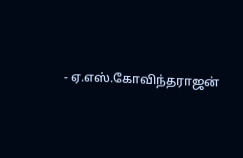- ஏ.எஸ்.கோவிந்தராஜன்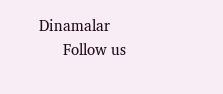Dinamalar
      Follow us